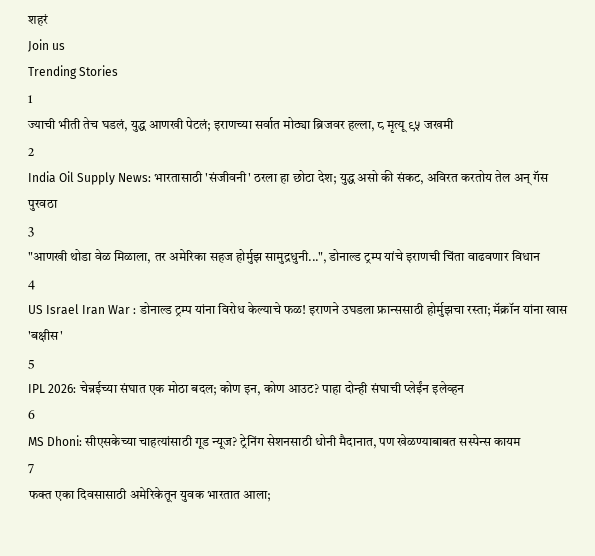शहरं
Join us
Trending Stories
1
ज्याची भीती तेच घडलं, युद्ध आणखी पेटलं; इराणच्या सर्वात मोठ्या ब्रिजवर हल्ला, ८ मृत्यू ९५ जखमी
2
India Oil Supply News: भारतासाठी 'संजीवनी' ठरला हा छोटा देश; युद्ध असो की संकट, अविरत करतोय तेल अन् गॅस पुरवठा
3
"आणखी थोडा वेळ मिळाला, तर अमेरिका सहज होर्मुझ सामुद्रधुनी...", डोनाल्ड ट्रम्प यांचे इराणची चिंता वाढवणार विधान
4
US Israel Iran War : डोनाल्ड ट्रम्प यांना विरोध केल्याचे फळ! इराणने उघडला फ्रान्ससाठी होर्मुझचा रस्ता; मॅक्रॉन यांना खास 'बक्षीस'
5
IPL 2026: चेन्नईच्या संघात एक मोठा बदल; कोण इन, कोण आउट? पाहा दोन्ही संघाची प्लेईंन इलेव्हन
6
MS Dhoni: सीएसकेच्या चाहत्यांसाठी गूड न्यूज? ट्रेनिंग सेशनसाठी धोनी मैदानात, पण खेळण्याबाबत सस्पेन्स कायम
7
फक्त एका दिवसासाठी अमेरिकेतून युवक भारतात आला;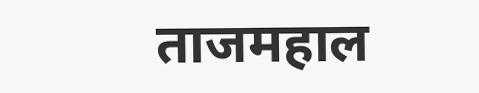ताजमहाल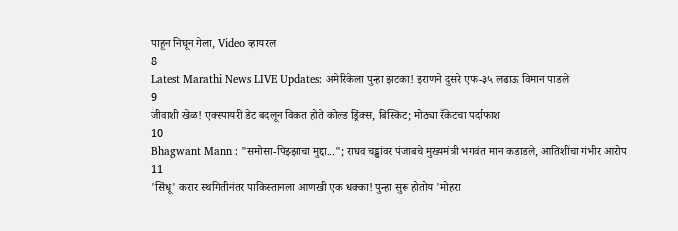पाहून निघून गेला, Video व्हायरल
8
Latest Marathi News LIVE Updates: अमेरिकेला पुन्हा झटका! इराणने दुसरे एफ-३५ लढाऊ विमान पाडले
9
जीवाशी खेळ! एक्स्पायरी डेट बदलून विकत होते कोल्ड ड्रिंक्स, बिस्किट; मोठ्या रॅकेटचा पर्दाफाश
10
Bhagwant Mann : "समोसा-पिझ्झाचा मुद्दा..."; राघव चड्ढांवर पंजाबचे मुख्यमंत्री भगवंत मान कडाडले, आतिशींचा गंभीर आरोप
11
'सिंधू' करार स्थगितीनंतर पाकिस्तानला आणखी एक धक्का! पुन्हा सुरू होतोय 'मोहरा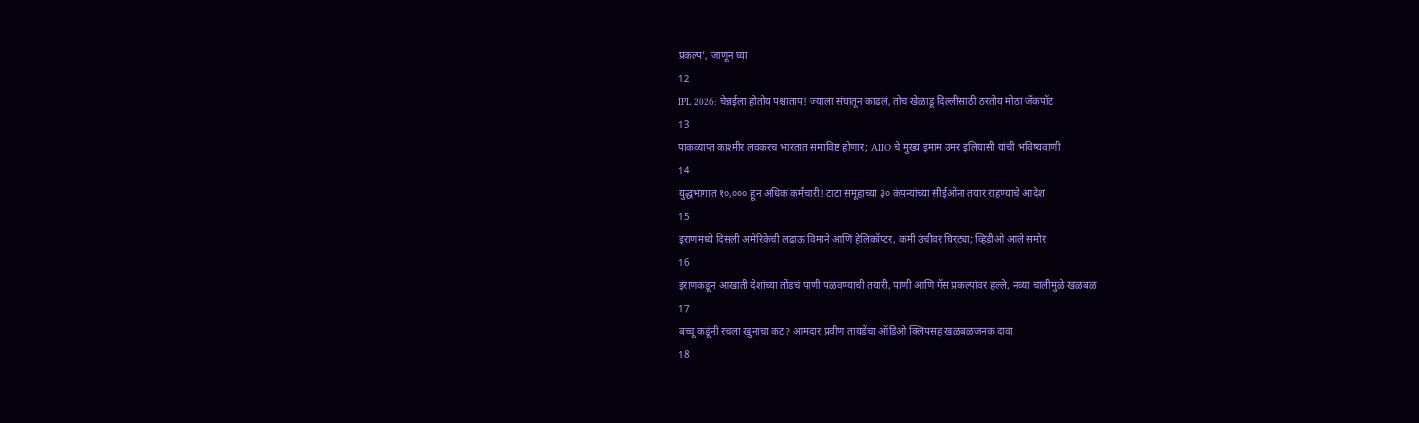प्रकल्प', जाणून घ्या
12
IPL 2026: चेन्नईला होतोय पश्चाताप! ज्याला संघातून काढलं, तोच खेळाडू दिल्लीसाठी ठरतोय मोठा जॅकपॉट
13
पाकव्याप्त काश्मीर लवकरच भारतात समाविष्ट होणार; AIIO चे मुख्य इमाम उमर इलियासी यांची भविष्यवाणी
14
युद्धभागात १०,००० हून अधिक कर्मचारी! टाटा समूहाच्या ३० कंपन्यांच्या सीईओंना तयार राहण्याचे आदेश
15
इराणमध्ये दिसली अमेरिकेची लढाऊ विमाने आणि हेलिकॉप्टर, कमी उंचीवर घिरट्या; व्हिडीओ आले समोर
16
इराणकडून आखाती देशांच्या तोंडचं पाणी पळवण्याची तयारी, पाणी आणि गॅस प्रकल्पांवर हल्ले, नव्या चालीमुळे खळबळ
17
बच्चू कडूंनी रचला खुनाचा कट? आमदार प्रवीण तायडेंचा ऑडिओ क्लिपसह खळबळजनक दावा
18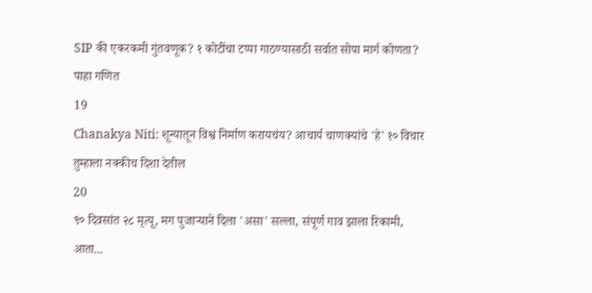SIP की एकरकमी गुंतवणूक? १ कोटींचा टप्पा गाठण्यासाठी सर्वात सोपा मार्ग कोणता? पाहा गणित
19
Chanakya Niti: शून्यातून विश्व निर्माण करायचंय? आचार्य चाणक्यांचे 'हे' १० विचार तुम्हाला नक्कीच दिशा देतील
20
९० दिवसांत २८ मृत्यू, मग पुजाऱ्याने दिला 'असा' सल्ला, संपूर्ण गाव झाला रिकामी, आता...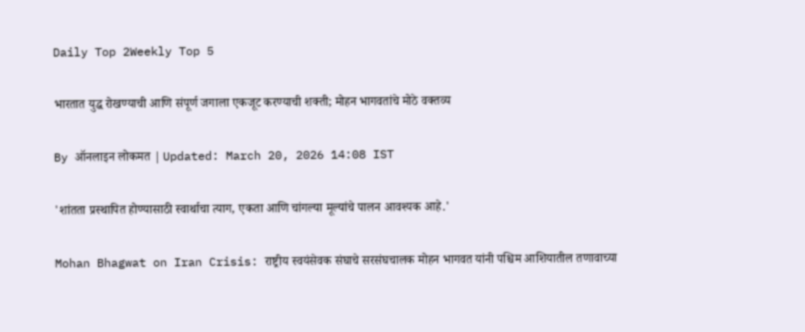Daily Top 2Weekly Top 5

भारतात युद्ध रोखण्याची आणि संपूर्ण जगाला एकजूट करण्याची शक्ती; मोहन भागवतांचे मोठे वक्तव्य

By ऑनलाइन लोकमत | Updated: March 20, 2026 14:08 IST

'शांतता प्रस्थापित होण्यासाठी स्वार्थाचा त्याग, एकता आणि चांगल्या मूल्यांचे पालन आवश्यक आहे.'

Mohan Bhagwat on Iran Crisis: राष्ट्रीय स्वयंसेवक संघाचे सरसंघचालक मोहन भागवत यांनी पश्चिम आशियातील तणावाच्या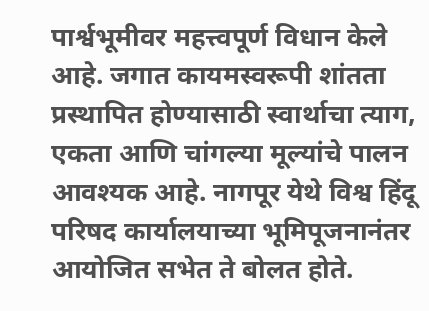पार्श्वभूमीवर महत्त्वपूर्ण विधान केले आहे. जगात कायमस्वरूपी शांतता प्रस्थापित होण्यासाठी स्वार्थाचा त्याग, एकता आणि चांगल्या मूल्यांचे पालन आवश्यक आहे. नागपूर येथे विश्व हिंदू परिषद कार्यालयाच्या भूमिपूजनानंतर आयोजित सभेत ते बोलत होते.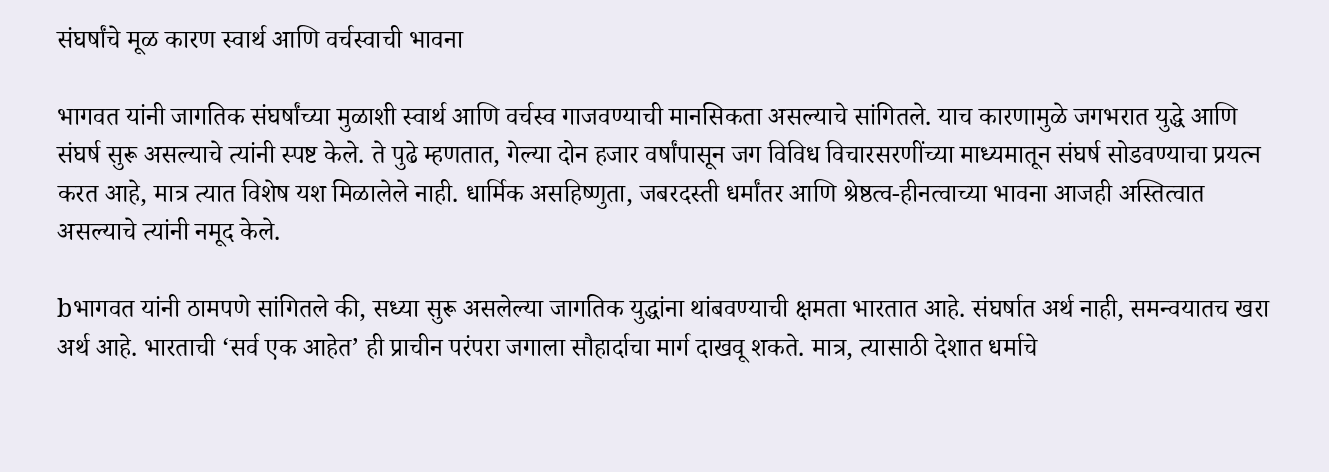संघर्षांचे मूळ कारण स्वार्थ आणि वर्चस्वाची भावना

भागवत यांनी जागतिक संघर्षांच्या मुळाशी स्वार्थ आणि वर्चस्व गाजवण्याची मानसिकता असल्याचे सांगितले. याच कारणामुळे जगभरात युद्धे आणि संघर्ष सुरू असल्याचे त्यांनी स्पष्ट केले. ते पुढे म्हणतात, गेल्या दोन हजार वर्षांपासून जग विविध विचारसरणींच्या माध्यमातून संघर्ष सोडवण्याचा प्रयत्न करत आहे, मात्र त्यात विशेष यश मिळालेले नाही. धार्मिक असहिष्णुता, जबरदस्ती धर्मांतर आणि श्रेष्ठत्व-हीनत्वाच्या भावना आजही अस्तित्वात असल्याचे त्यांनी नमूद केले.

bभागवत यांनी ठामपणे सांगितले की, सध्या सुरू असलेल्या जागतिक युद्धांना थांबवण्याची क्षमता भारतात आहे. संघर्षात अर्थ नाही, समन्वयातच खरा अर्थ आहे. भारताची ‘सर्व एक आहेत’ ही प्राचीन परंपरा जगाला सौहार्दाचा मार्ग दाखवू शकते. मात्र, त्यासाठी देशात धर्माचे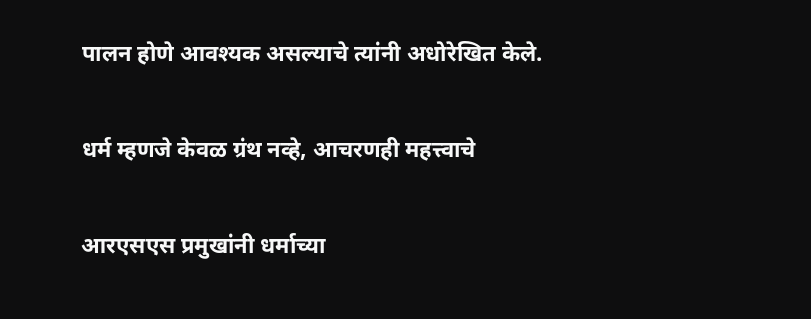पालन होणे आवश्यक असल्याचे त्यांनी अधोरेखित केले.

धर्म म्हणजे केवळ ग्रंथ नव्हे, आचरणही महत्त्वाचे

आरएसएस प्रमुखांनी धर्माच्या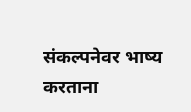संकल्पनेवर भाष्य करताना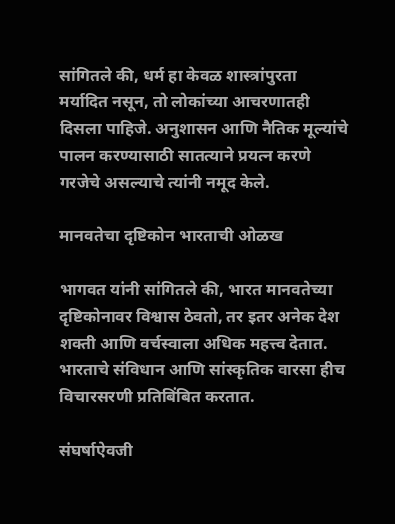सांगितले की, धर्म हा केवळ शास्त्रांपुरता मर्यादित नसून, तो लोकांच्या आचरणातही दिसला पाहिजे. अनुशासन आणि नैतिक मूल्यांचे पालन करण्यासाठी सातत्याने प्रयत्न करणे गरजेचे असल्याचे त्यांनी नमूद केले.

मानवतेचा दृष्टिकोन भारताची ओळख

भागवत यांनी सांगितले की, भारत मानवतेच्या दृष्टिकोनावर विश्वास ठेवतो, तर इतर अनेक देश शक्ती आणि वर्चस्वाला अधिक महत्त्व देतात. भारताचे संविधान आणि सांस्कृतिक वारसा हीच विचारसरणी प्रतिबिंबित करतात.

संघर्षाऐवजी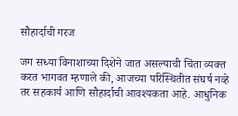सौहार्दाची गरज

जग सध्या विनाशाच्या दिशेने जात असल्याची चिंता व्यक्त करत भागवत म्हणाले की, आजच्या परिस्थितीत संघर्ष नव्हे तर सहकार्य आणि सौहार्दाची आवश्यकता आहे. आधुनिक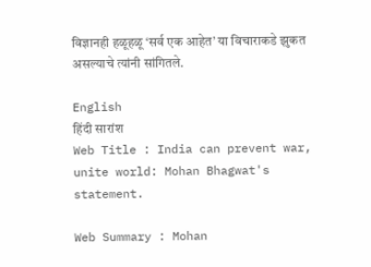विज्ञानही हळूहळू ‘सर्व एक आहेत’ या विचाराकडे झुकत असल्याचे त्यांनी सांगितले.

English
हिंदी सारांश
Web Title : India can prevent war, unite world: Mohan Bhagwat's statement.

Web Summary : Mohan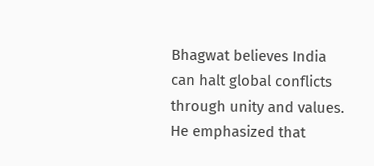Bhagwat believes India can halt global conflicts through unity and values. He emphasized that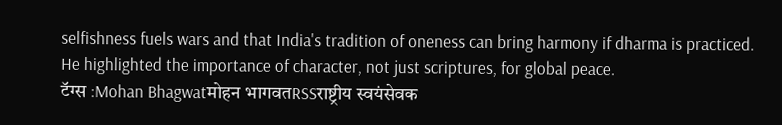selfishness fuels wars and that India's tradition of oneness can bring harmony if dharma is practiced. He highlighted the importance of character, not just scriptures, for global peace.
टॅग्स :Mohan Bhagwatमोहन भागवतRSSराष्ट्रीय स्वयंसेवक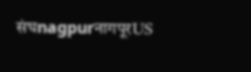संघnagpurनागपूरUS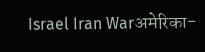Israel Iran Warअमेरिका-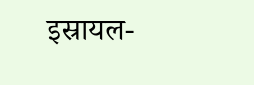इस्रायल-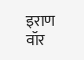इराण वॉर